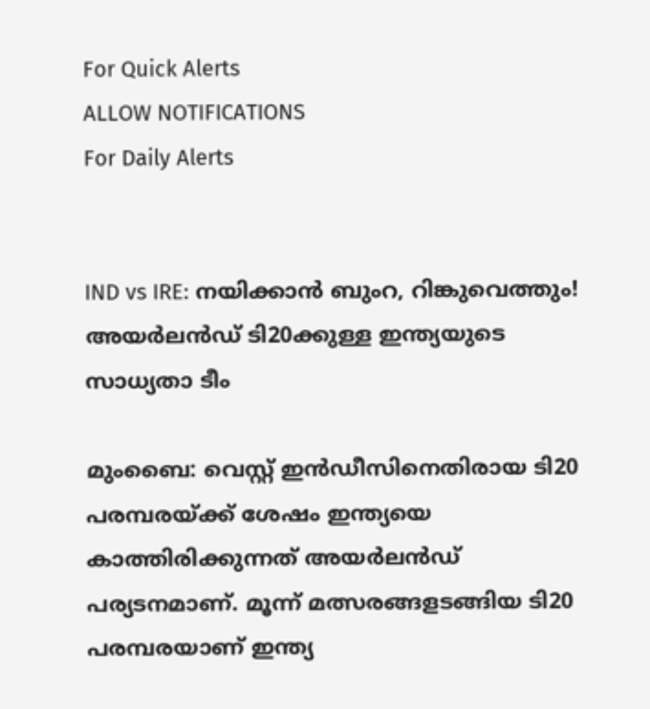For Quick Alerts
ALLOW NOTIFICATIONS
For Daily Alerts


IND vs IRE: നയിക്കാന്‍ ബുംറ, റിങ്കുവെത്തും! അയര്‍ലന്‍ഡ് ടി20ക്കുള്ള ഇന്ത്യയുടെ സാധ്യതാ ടീം

മുംബൈ: വെസ്റ്റ് ഇന്‍ഡീസിനെതിരായ ടി20 പരമ്പരയ്ക്ക് ശേഷം ഇന്ത്യയെ കാത്തിരിക്കുന്നത് അയര്‍ലന്‍ഡ് പര്യടനമാണ്. മൂന്ന് മത്സരങ്ങളടങ്ങിയ ടി20 പരമ്പരയാണ് ഇന്ത്യ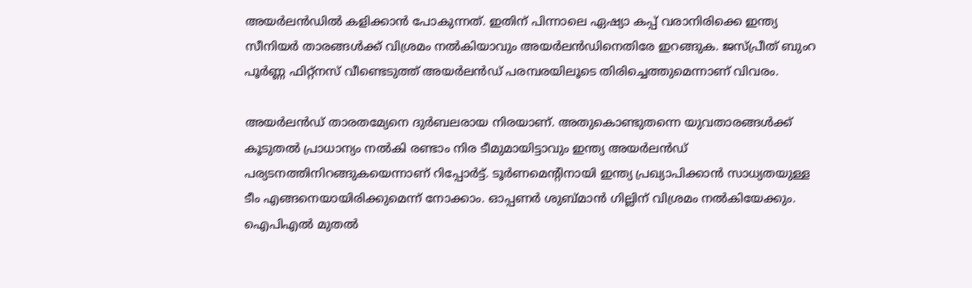അയര്‍ലന്‍ഡില്‍ കളിക്കാന്‍ പോകുന്നത്. ഇതിന് പിന്നാലെ ഏഷ്യാ കപ്പ് വരാനിരിക്കെ ഇന്ത്യ സീനിയര്‍ താരങ്ങള്‍ക്ക് വിശ്രമം നല്‍കിയാവും അയര്‍ലന്‍ഡിനെതിരേ ഇറങ്ങുക. ജസ്പ്രീത് ബുംറ പൂര്‍ണ്ണ ഫിറ്റ്‌നസ് വീണ്ടെടുത്ത് അയര്‍ലന്‍ഡ് പരമ്പരയിലൂടെ തിരിച്ചെത്തുമെന്നാണ് വിവരം.

അയര്‍ലന്‍ഡ് താരതമ്യേനെ ദുര്‍ബലരായ നിരയാണ്. അതുകൊണ്ടുതന്നെ യുവതാരങ്ങള്‍ക്ക് കൂടുതല്‍ പ്രാധാന്യം നല്‍കി രണ്ടാം നിര ടീമുമായിട്ടാവും ഇന്ത്യ അയര്‍ലന്‍ഡ് പര്യടനത്തിനിറങ്ങുകയെന്നാണ് റിപ്പോര്‍ട്ട്. ടൂര്‍ണമെന്റിനായി ഇന്ത്യ പ്രഖ്യാപിക്കാന്‍ സാധ്യതയുള്ള ടീം എങ്ങനെയായിരിക്കുമെന്ന് നോക്കാം. ഓപ്പണര്‍ ശുബ്മാന്‍ ഗില്ലിന് വിശ്രമം നല്‍കിയേക്കും. ഐപിഎല്‍ മുതല്‍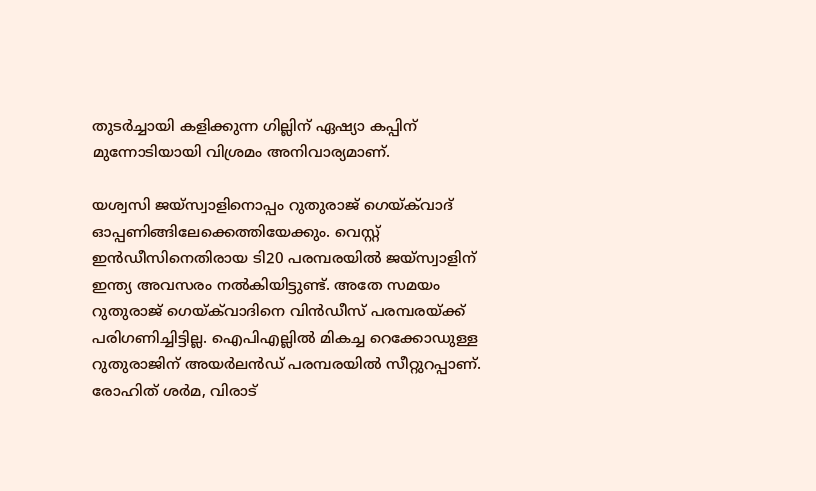തുടര്‍ച്ചായി കളിക്കുന്ന ഗില്ലിന് ഏഷ്യാ കപ്പിന് മുന്നോടിയായി വിശ്രമം അനിവാര്യമാണ്.

യശ്വസി ജയ്‌സ്വാളിനൊപ്പം റുതുരാജ് ഗെയ്ക്‌വാദ് ഓപ്പണിങ്ങിലേക്കെത്തിയേക്കും. വെസ്റ്റ് ഇന്‍ഡീസിനെതിരായ ടി20 പരമ്പരയില്‍ ജയ്‌സ്വാളിന് ഇന്ത്യ അവസരം നല്‍കിയിട്ടുണ്ട്. അതേ സമയം റുതുരാജ് ഗെയ്ക്‌വാദിനെ വിന്‍ഡീസ് പരമ്പരയ്ക്ക് പരിഗണിച്ചിട്ടില്ല. ഐപിഎല്ലില്‍ മികച്ച റെക്കോഡുള്ള റുതുരാജിന് അയര്‍ലന്‍ഡ് പരമ്പരയില്‍ സീറ്റുറപ്പാണ്. രോഹിത് ശര്‍മ, വിരാട്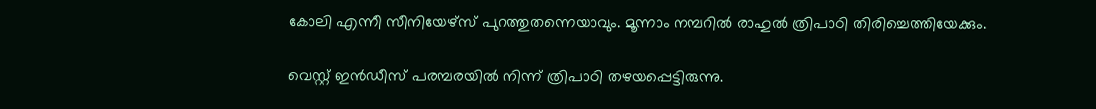കോലി എന്നീ സീനിയേഴ്‌സ് പുറത്തുതന്നെയാവും. മൂന്നാം നമ്പറില്‍ രാഹുല്‍ ത്രിപാഠി തിരിച്ചെത്തിയേക്കും.

വെസ്റ്റ് ഇന്‍ഡീസ് പരമ്പരയില്‍ നിന്ന് ത്രിപാഠി തഴയപ്പെട്ടിരുന്നു.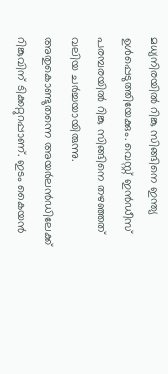മധ്യനിരയില്‍ റിങ്കു സിങ്ങിനെ ഇന്ത്യ ഉള്‍പ്പെടുത്തിയേക്കും. വെസ്റ്റ് ഇന്‍ഡീസ് പരമ്പരയില്‍ റിങ്കു സിങ്ങിനെ തഴഞ്ഞത് വലിയ ചര്‍ച്ചയായിരുന്നു. അതുകൊണ്ടുതന്നെ അയര്‍ലന്‍ഡിലേക്ക് റിങ്കുവിന് ടിക്കറ്റുറപ്പാണ്. ഇടം കൈയന്‍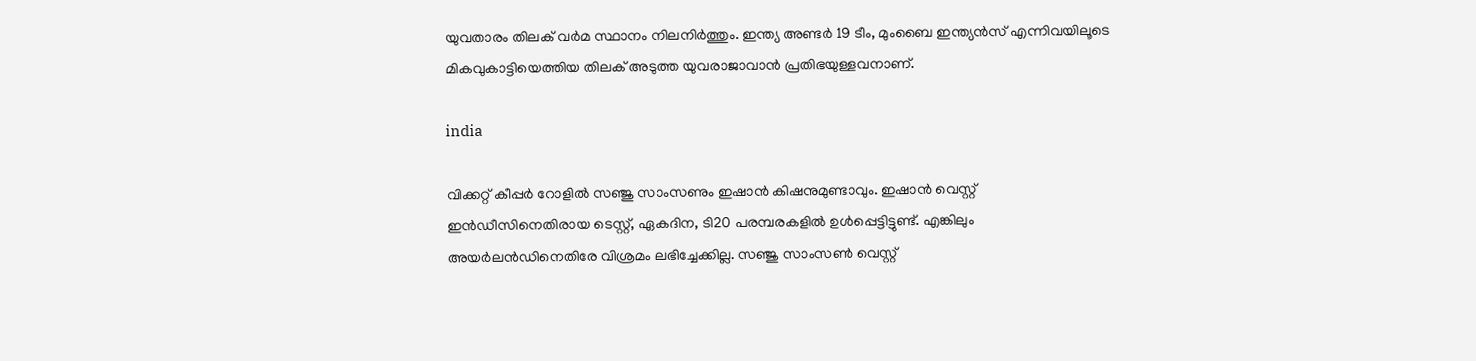യുവതാരം തിലക് വര്‍മ സ്ഥാനം നിലനിര്‍ത്തും. ഇന്ത്യ അണ്ടര്‍ 19 ടീം, മുംബൈ ഇന്ത്യന്‍സ് എന്നിവയിലൂടെ മികവുകാട്ടിയെത്തിയ തിലക് അടുത്ത യുവരാജാവാന്‍ പ്രതിഭയുള്ളവനാണ്.

india

വിക്കറ്റ് കീപ്പര്‍ റോളില്‍ സഞ്ജു സാംസണും ഇഷാന്‍ കിഷനുമുണ്ടാവും. ഇഷാന്‍ വെസ്റ്റ് ഇന്‍ഡീസിനെതിരായ ടെസ്റ്റ്, ഏകദിന, ടി20 പരമ്പരകളില്‍ ഉള്‍പ്പെട്ടിട്ടുണ്ട്. എങ്കിലും അയര്‍ലന്‍ഡിനെതിരേ വിശ്രമം ലഭിച്ചേക്കില്ല. സഞ്ജു സാംസണ്‍ വെസ്റ്റ്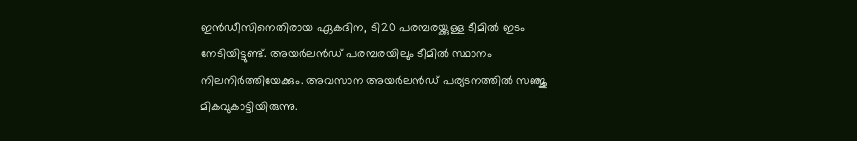ഇന്‍ഡീസിനെതിരായ ഏകദിന, ടി20 പരമ്പരയ്ക്കുള്ള ടീമില്‍ ഇടം നേടിയിട്ടുണ്ട്. അയര്‍ലന്‍ഡ് പരമ്പരയിലും ടീമില്‍ സ്ഥാനം നിലനിര്‍ത്തിയേക്കും. അവസാന അയര്‍ലന്‍ഡ് പര്യടനത്തില്‍ സഞ്ജു മികവുകാട്ടിയിരുന്നു.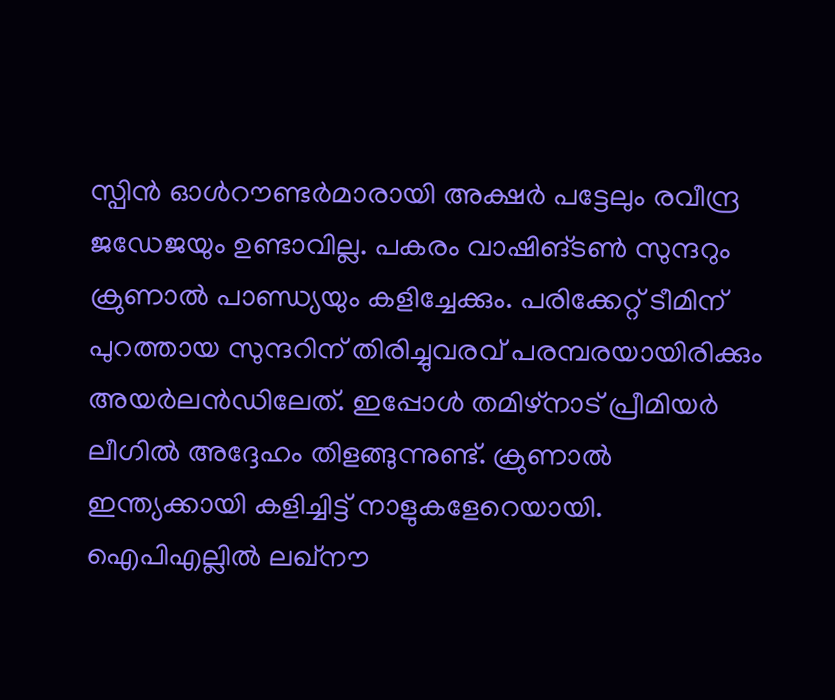സ്പിന്‍ ഓള്‍റൗണ്ടര്‍മാരായി അക്ഷര്‍ പട്ടേലും രവീന്ദ്ര ജഡേജയും ഉണ്ടാവില്ല. പകരം വാഷിങ്ടണ്‍ സുന്ദറും ക്രുണാല്‍ പാണ്ഡ്യയും കളിച്ചേക്കും. പരിക്കേറ്റ് ടീമിന് പുറത്തായ സുന്ദറിന് തിരിച്ചുവരവ് പരമ്പരയായിരിക്കും അയര്‍ലന്‍ഡിലേത്. ഇപ്പോള്‍ തമിഴ്‌നാട് പ്രീമിയര്‍ ലീഗില്‍ അദ്ദേഹം തിളങ്ങുന്നുണ്ട്. ക്രുണാല്‍ ഇന്ത്യക്കായി കളിച്ചിട്ട് നാളുകളേറെയായി. ഐപിഎല്ലില്‍ ലഖ്‌നൗ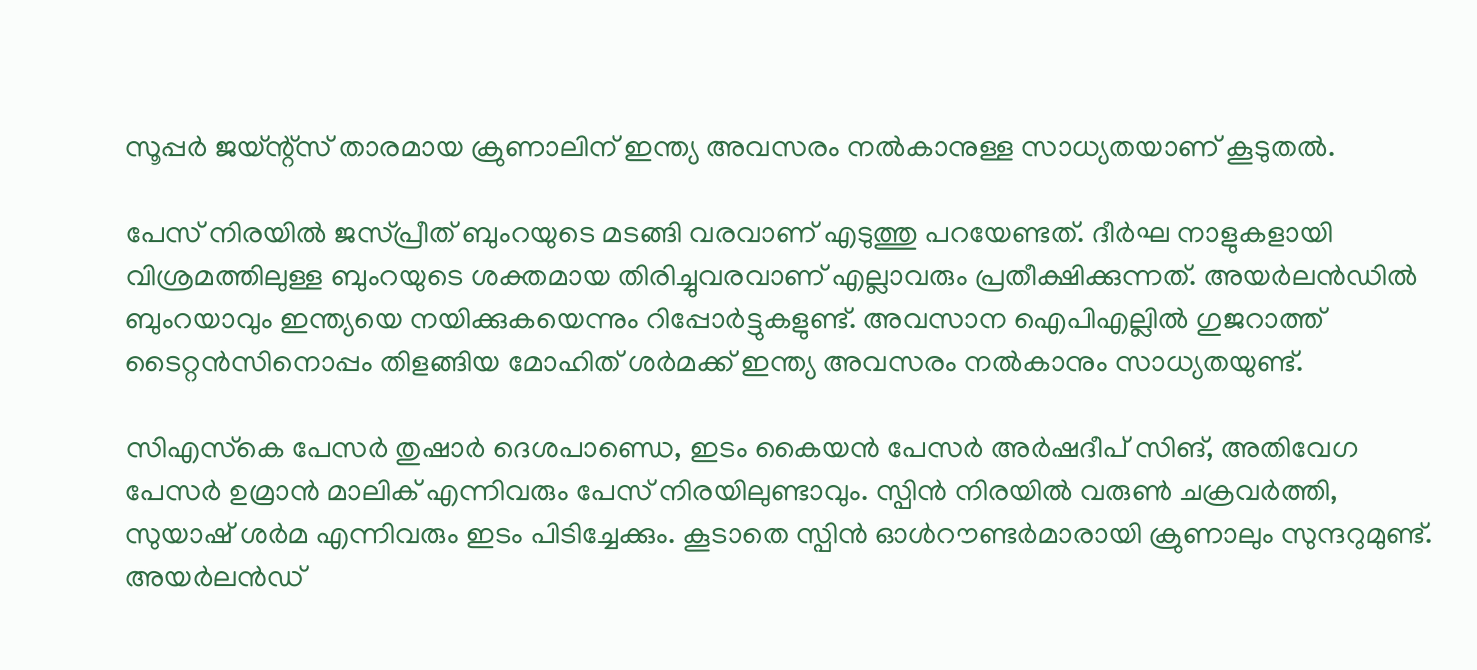സൂപ്പര്‍ ജയ്ന്റ്‌സ് താരമായ ക്രുണാലിന് ഇന്ത്യ അവസരം നല്‍കാനുള്ള സാധ്യതയാണ് കൂടുതല്‍.

പേസ് നിരയില്‍ ജസ്പ്രീത് ബുംറയുടെ മടങ്ങി വരവാണ് എടുത്തു പറയേണ്ടത്. ദീര്‍ഘ നാളുകളായി വിശ്രമത്തിലുള്ള ബുംറയുടെ ശക്തമായ തിരിച്ചുവരവാണ് എല്ലാവരും പ്രതീക്ഷിക്കുന്നത്. അയര്‍ലന്‍ഡില്‍ ബുംറയാവും ഇന്ത്യയെ നയിക്കുകയെന്നും റിപ്പോര്‍ട്ടുകളുണ്ട്. അവസാന ഐപിഎല്ലില്‍ ഗുജറാത്ത് ടൈറ്റന്‍സിനൊപ്പം തിളങ്ങിയ മോഹിത് ശര്‍മക്ക് ഇന്ത്യ അവസരം നല്‍കാനും സാധ്യതയുണ്ട്.

സിഎസ്‌കെ പേസര്‍ തുഷാര്‍ ദെശപാണ്ഡെ, ഇടം കൈയന്‍ പേസര്‍ അര്‍ഷദീപ് സിങ്, അതിവേഗ പേസര്‍ ഉമ്രാന്‍ മാലിക് എന്നിവരും പേസ് നിരയിലുണ്ടാവും. സ്പിന്‍ നിരയില്‍ വരുണ്‍ ചക്രവര്‍ത്തി, സുയാഷ് ശര്‍മ എന്നിവരും ഇടം പിടിച്ചേക്കും. കൂടാതെ സ്പിന്‍ ഓള്‍റൗണ്ടര്‍മാരായി ക്രുണാലും സുന്ദറുമുണ്ട്. അയര്‍ലന്‍ഡ്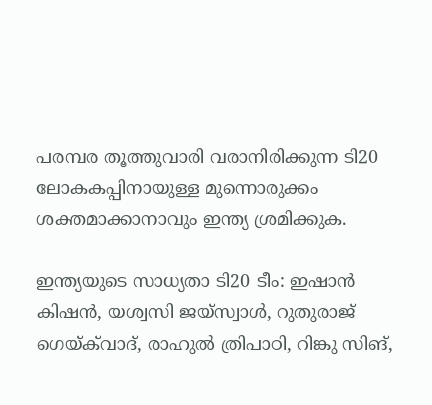പരമ്പര തൂത്തുവാരി വരാനിരിക്കുന്ന ടി20 ലോകകപ്പിനായുള്ള മുന്നൊരുക്കം ശക്തമാക്കാനാവും ഇന്ത്യ ശ്രമിക്കുക.

ഇന്ത്യയുടെ സാധ്യതാ ടി20 ടീം: ഇഷാന്‍ കിഷന്‍, യശ്വസി ജയ്‌സ്വാള്‍, റുതുരാജ് ഗെയ്ക്‌വാദ്, രാഹുല്‍ ത്രിപാഠി, റിങ്കു സിങ്,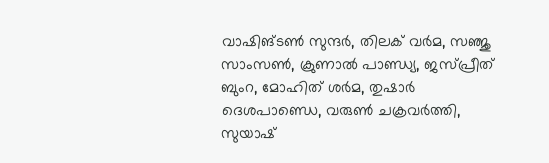വാഷിങ്ടണ്‍ സുന്ദര്‍, തിലക് വര്‍മ, സഞ്ജു സാംസണ്‍, ക്രുണാല്‍ പാണ്ഡ്യ, ജസ്പ്രീത് ബുംറ, മോഹിത് ശര്‍മ, തുഷാര്‍ ദെശപാണ്ഡെ, വരുണ്‍ ചക്രവര്‍ത്തി, സുയാഷ്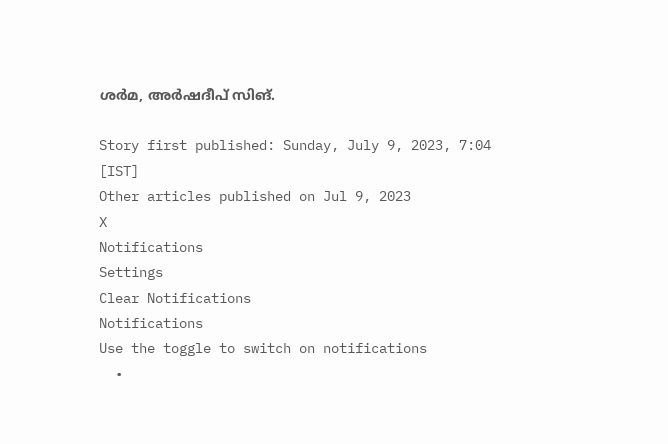ശര്‍മ, അര്‍ഷദീപ് സിങ്.

Story first published: Sunday, July 9, 2023, 7:04 [IST]
Other articles published on Jul 9, 2023
X
Notifications
Settings
Clear Notifications
Notifications
Use the toggle to switch on notifications
  •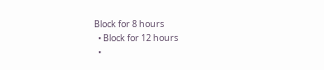Block for 8 hours
  • Block for 12 hours
  •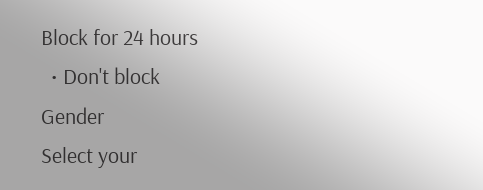Block for 24 hours
  • Don't block
Gender
Select your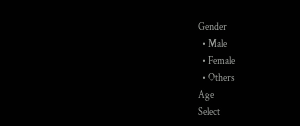Gender
  • Male
  • Female
  • Others
Age
Select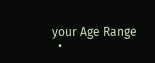your Age Range
  •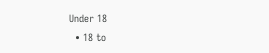Under 18
  • 18 to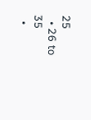25
  • 26 to 35
  •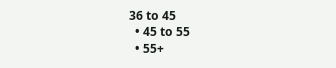36 to 45
  • 45 to 55
  • 55+